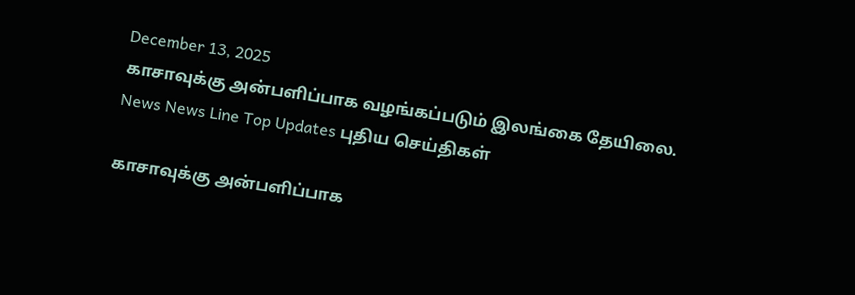December 13, 2025
காசாவுக்கு அன்பளிப்பாக வழங்கப்படும் இலங்கை தேயிலை.
News News Line Top Updates புதிய செய்திகள்

காசாவுக்கு அன்பளிப்பாக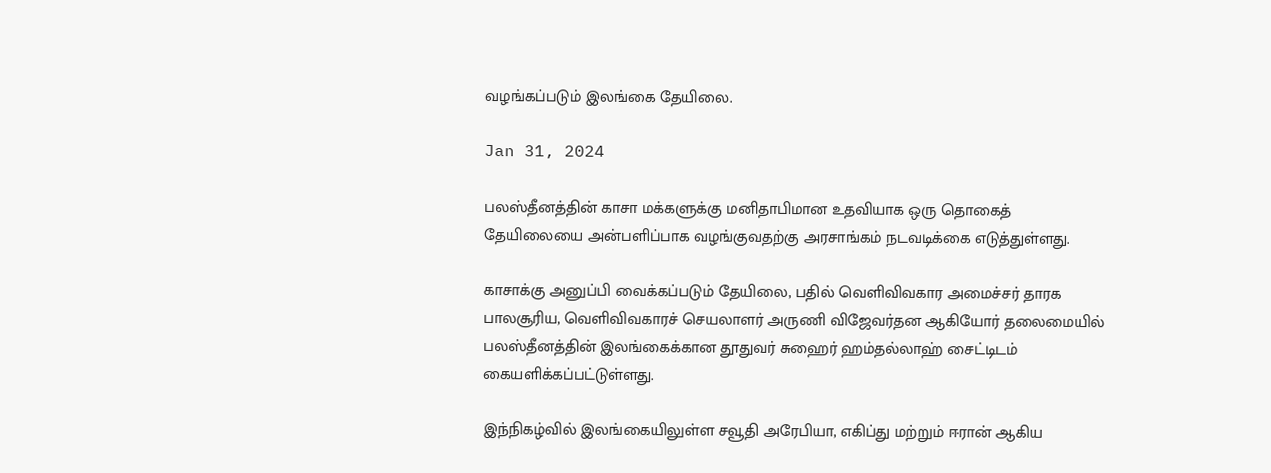வழங்கப்படும் இலங்கை தேயிலை.

Jan 31, 2024

பலஸ்தீனத்தின் காசா மக்களுக்கு மனிதாபிமான உதவியாக ஒரு தொகைத் தேயிலையை அன்பளிப்பாக வழங்குவதற்கு அரசாங்கம் நடவடிக்கை எடுத்துள்ளது.

காசாக்கு அனுப்பி வைக்கப்படும் தேயிலை, பதில் வெளிவிவகார அமைச்சர் தாரக பாலசூரிய, வெளிவிவகாரச் செயலாளர் அருணி விஜேவர்தன ஆகியோர் தலைமையில் பலஸ்தீனத்தின் இலங்கைக்கான தூதுவர் சுஹைர் ஹம்தல்லாஹ் சைட்டிடம் கையளிக்கப்பட்டுள்ளது.

இந்நிகழ்வில் இலங்கையிலுள்ள சவூதி அரேபியா, எகிப்து மற்றும் ஈரான் ஆகிய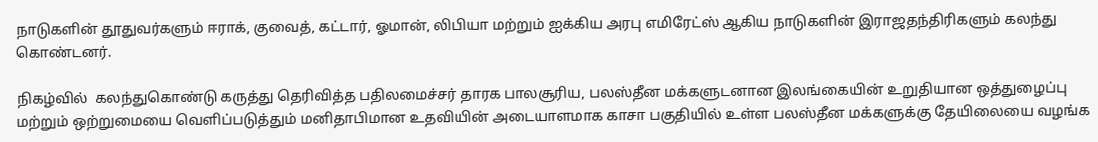நாடுகளின் தூதுவர்களும் ஈராக், குவைத், கட்டார், ஓமான், லிபியா மற்றும் ஐக்கிய அரபு எமிரேட்ஸ் ஆகிய நாடுகளின் இராஜதந்திரிகளும் கலந்து கொண்டனர்.

நிகழ்வில்  கலந்துகொண்டு கருத்து தெரிவித்த பதிலமைச்சர் தாரக பாலசூரிய, பலஸ்தீன மக்களுடனான இலங்கையின் உறுதியான ஒத்துழைப்பு மற்றும் ஒற்றுமையை வெளிப்படுத்தும் மனிதாபிமான உதவியின் அடையாளமாக காசா பகுதியில் உள்ள பலஸ்தீன மக்களுக்கு தேயிலையை வழங்க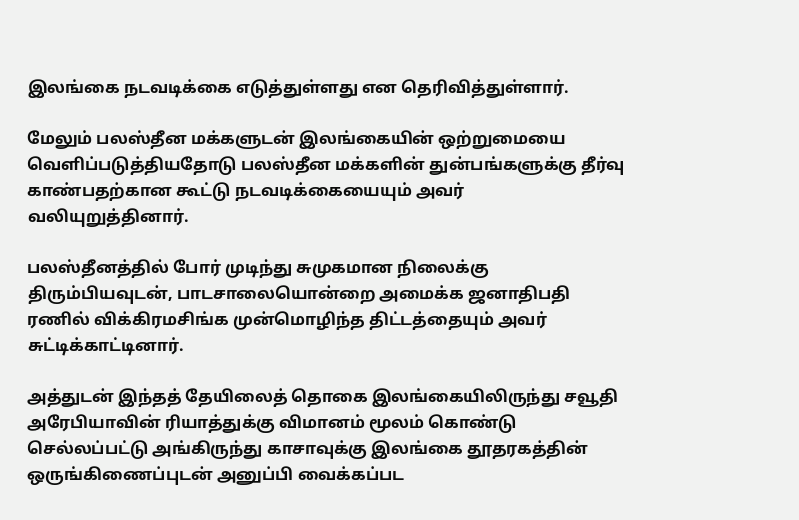இலங்கை நடவடிக்கை எடுத்துள்ளது என தெரிவித்துள்ளார்.

மேலும் பலஸ்தீன மக்களுடன் இலங்கையின் ஒற்றுமையை வெளிப்படுத்தியதோடு பலஸ்தீன மக்களின் துன்பங்களுக்கு தீர்வு காண்பதற்கான கூட்டு நடவடிக்கையையும் அவர் வலியுறுத்தினார்.

பலஸ்தீனத்தில் போர் முடிந்து சுமுகமான நிலைக்கு திரும்பியவுடன், பாடசாலையொன்றை அமைக்க ஜனாதிபதி ரணில் விக்கிரமசிங்க முன்மொழிந்த திட்டத்தையும் அவர் சுட்டிக்காட்டினார்.

அத்துடன் இந்தத் தேயிலைத் தொகை இலங்கையிலிருந்து சவூதி அரேபியாவின் ரியாத்துக்கு விமானம் மூலம் கொண்டு செல்லப்பட்டு அங்கிருந்து காசாவுக்கு இலங்கை தூதரகத்தின் ஒருங்கிணைப்புடன் அனுப்பி வைக்கப்பட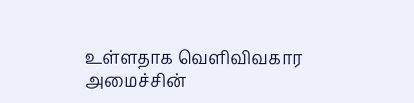உள்ளதாக வெளிவிவகார அமைச்சின்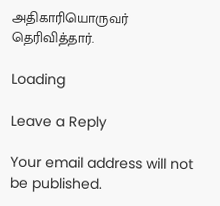அதிகாரியொருவர் தெரிவித்தார்.

Loading

Leave a Reply

Your email address will not be published.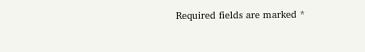Required fields are marked *